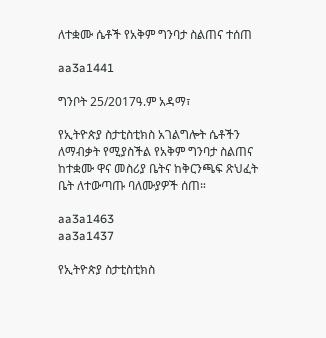ለተቋሙ ሴቶች የአቅም ግንባታ ስልጠና ተሰጠ

aa3a1441

ግንቦት 25/2017ዓ.ም አዳማ፣

የኢትዮጵያ ስታቲስቲክስ አገልግሎት ሴቶችን ለማብቃት የሚያስችል የአቅም ግንባታ ስልጠና ከተቋሙ ዋና መስሪያ ቤትና ከቅርንጫፍ ጽህፈት ቤት ለተውጣጡ ባለሙያዎች ሰጠ።

aa3a1463
aa3a1437

የኢትዮጵያ ስታቲስቲክስ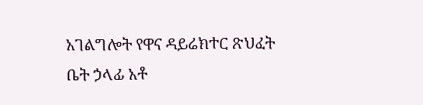አገልግሎት የዋና ዳይሬክተር ጽህፈት ቤት ኃላፊ አቶ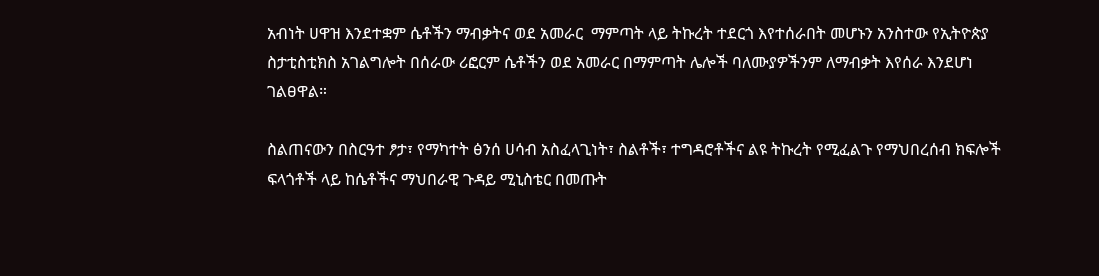አብነት ሀዋዝ እንደተቋም ሴቶችን ማብቃትና ወደ አመራር  ማምጣት ላይ ትኩረት ተደርጎ እየተሰራበት መሆኑን አንስተው የኢትዮጵያ ስታቲስቲክስ አገልግሎት በሰራው ሪፎርም ሴቶችን ወደ አመራር በማምጣት ሌሎች ባለሙያዎችንም ለማብቃት እየሰራ እንደሆነ ገልፀዋል።

ስልጠናውን በስርዓተ ፆታ፣ የማካተት ፅንሰ ሀሳብ አስፈላጊነት፣ ስልቶች፣ ተግዳሮቶችና ልዩ ትኩረት የሚፈልጉ የማህበረሰብ ክፍሎች  ፍላጎቶች ላይ ከሴቶችና ማህበራዊ ጉዳይ ሚኒስቴር በመጡት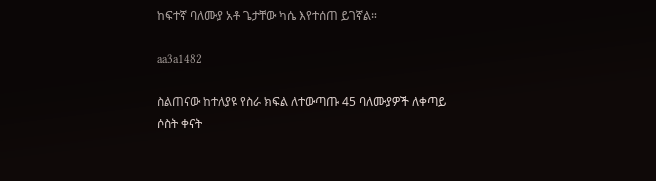ከፍተኛ ባለሙያ አቶ ጌታቸው ካሴ እየተሰጠ ይገኛል።

aa3a1482

ስልጠናው ከተለያዩ የስራ ክፍል ለተውጣጡ 45 ባለሙያዎች ለቀጣይ ሶስት ቀናት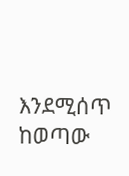እንደሚሰጥ ከወጣው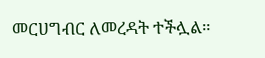መርሀግብር ለመረዳት ተችሏል።